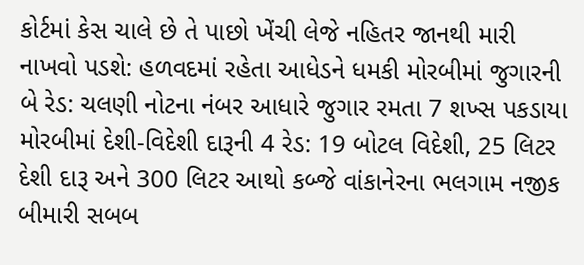કોર્ટમાં કેસ ચાલે છે તે પાછો ખેંચી લેજે નહિતર જાનથી મારી નાખવો પડશે: હળવદમાં રહેતા આધેડને ધમકી મોરબીમાં જુગારની બે રેડ: ચલણી નોટના નંબર આધારે જુગાર રમતા 7 શખ્સ પકડાયા મોરબીમાં દેશી-વિદેશી દારૂની 4 રેડ: 19 બોટલ વિદેશી, 25 લિટર દેશી દારૂ અને 300 લિટર આથો કબ્જે વાંકાનેરના ભલગામ નજીક બીમારી સબબ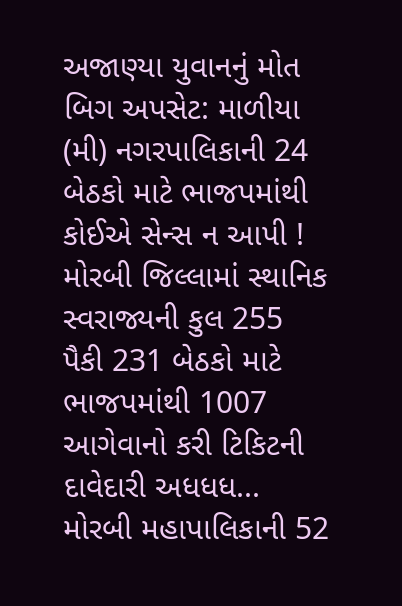અજાણ્યા યુવાનનું મોત બિગ અપસેટ: માળીયા (મી) નગરપાલિકાની 24 બેઠકો માટે ભાજપમાંથી કોઈએ સેન્સ ન આપી ! મોરબી જિલ્લામાં સ્થાનિક સ્વરાજ્યની કુલ 255 પૈકી 231 બેઠકો માટે ભાજપમાંથી 1007 આગેવાનો કરી ટિકિટની દાવેદારી અધધધ... મોરબી મહાપાલિકાની 52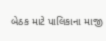બેઠક માટે પાલિકાના માજી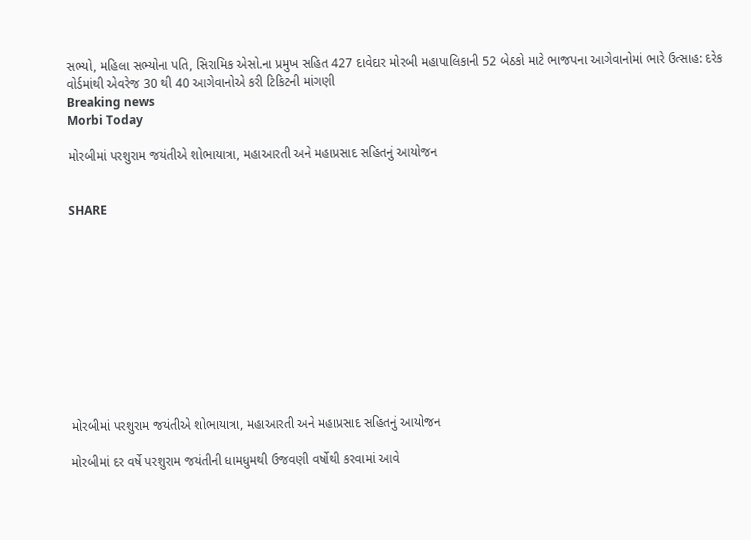સભ્યો, મહિલા સભ્યોના પતિ, સિરામિક એસો.ના પ્રમુખ સહિત 427 દાવેદાર મોરબી મહાપાલિકાની 52 બેઠકો માટે ભાજપના આગેવાનોમાં ભારે ઉત્સાહ: દરેક વોર્ડમાંથી એવરેજ 30 થી 40 આગેવાનોએ કરી ટિકિટની માંગણી
Breaking news
Morbi Today

મોરબીમાં પરશુરામ જયંતીએ શોભાયાત્રા, મહાઆરતી અને મહાપ્રસાદ સહિતનું આયોજન


SHARE











મોરબીમાં પરશુરામ જયંતીએ શોભાયાત્રા, મહાઆરતી અને મહાપ્રસાદ સહિતનું આયોજન

મોરબીમાં દર વર્ષે પરશુરામ જયંતીની ધામધુમથી ઉજવણી વર્ષોથી કરવામાં આવે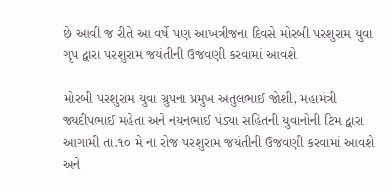છે આવી જ રીતે આ વર્ષે પણ આખત્રીજના દિવસે મોરબી પરશુરામ યુવા ગૃપ દ્વારા પરશુરામ જયંતીની ઉજવણી કરવામાં આવશે

મોરબી પરશુરામ યુવા ગ્રુપના પ્રમુખ અતુલભાઈ જોશી, મહામંત્રી જ્યદીપભાઈ મહેતા અને નયનભાઈ પંડ્યા સહિતની યુવાનોની ટિમ દ્વારા આગામી તા.૧૦ મે ના રોજ પરશુરામ જયંતીની ઉજવણી કરવામાં આવશે અને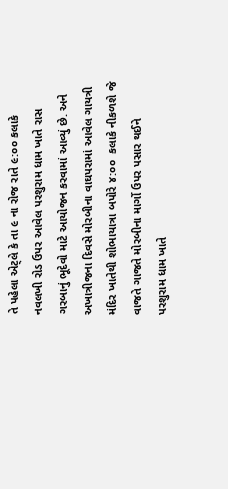તે પહેલા એટ્લે કે તા ૯ ના રોજ રાતે ૯:૦૦ કલાકે નવલખી રોડ ઉપર આવેલ પરશુરામ ધામ ખાતે રાસ ગરબાનું ભૂદેવો માટે આયોજન કરવામાં આવ્યું છે. અને અખાત્રીજના દિવસે મોરબીના વાઘપરામાં આવેલ ગાયત્રી મંદિર ખાતેથી શોભાયાત્રા બપોરે ૪:૦૦  કલાકે નીકળશે જે વાજતે ગાજતે મોરબીના માર્ગો ઉપર પસાર થઈને પરશુરામ ધામ ખાતે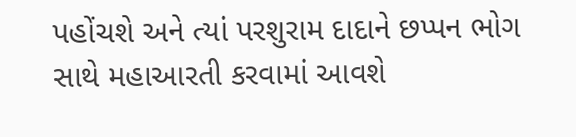પહોંચશે અને ત્યાં પરશુરામ દાદાને છપ્પન ભોગ સાથે મહાઆરતી કરવામાં આવશે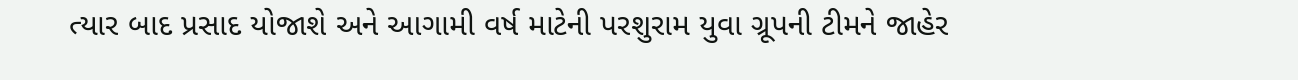ત્યાર બાદ પ્રસાદ યોજાશે અને આગામી વર્ષ માટેની પરશુરામ યુવા ગ્રૂપની ટીમને જાહેર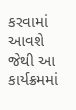કરવામાં આવશે જેથી આ કાર્યક્રમમાં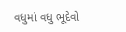વધુમાં વધુ ભૂદેવો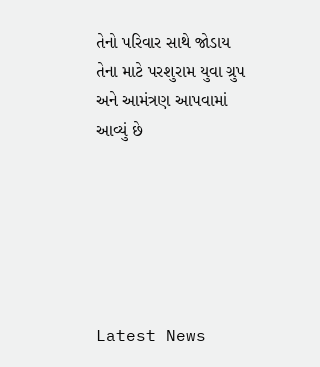તેનો પરિવાર સાથે જોડાય તેના માટે પરશુરામ યુવા ગ્રુપ અને આમંત્રણ આપવામાં આવ્યું છે






Latest News